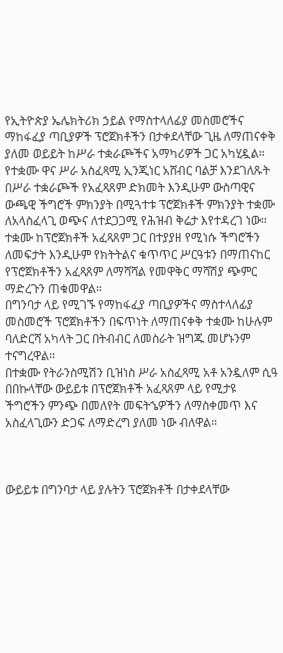የኢትዮጵያ ኤሌክትሪክ ኃይል የማስተላለፊያ መስመሮችና ማከፋፈያ ጣቢያዎች ፕሮጀክቶችን በታቀደላቸው ጊዜ ለማጠናቀቅ ያለመ ወይይት ከሥራ ተቋራጮችና አማካሪዎች ጋር አካሂዷል።
የተቋሙ ዋና ሥራ አስፈጻሚ ኢንጂነር አሸብር ባልቻ እንደገለጹት በሥራ ተቋራጮች የአፈጻጸም ድክመት እንዲሁም ውስጣዊና ውጫዊ ችግሮች ምክንያት በሚጓተቱ ፕሮጀክቶች ምክንያት ተቋሙ ለአላስፈላጊ ወጭና ለተደጋጋሚ የሕዝብ ቅሬታ እየተዳረገ ነው።
ተቋሙ ከፕሮጀክቶች አፈጻጸም ጋር በተያያዘ የሚነሱ ችግሮችን ለመፍታት እንዲሁም የክትትልና ቁጥጥር ሥርዓቱን በማጠናከር የፕሮጀክቶችን አፈጻጸም ለማሻሻል የመዋቅር ማሻሽያ ጭምር ማድረጉን ጠቁመዋል።
በግንባታ ላይ የሚገኙ የማከፋፈያ ጣቢያዎችና ማስተላለፊያ መስመሮች ፕሮጀክቶችን በፍጥነት ለማጠናቀቅ ተቋሙ ከሁሉም ባለድርሻ አካላት ጋር በትብብር ለመስራት ዝግጁ መሆኑንም ተናግረዋል፡፡
በተቋሙ የትራንስሚሽን ቢዝነስ ሥራ አስፈጻሚ አቶ አንዷለም ሲዓ በበኩላቸው ውይይቱ በፕሮጀክቶች አፈጻጸም ላይ የሚታዩ ችግሮችን ምንጭ በመለየት መፍትኄዎችን ለማስቀመጥ እና አስፈላጊውን ድጋፍ ለማድረግ ያለመ ነው ብለዋል።



ውይይቱ በግንባታ ላይ ያሉትን ፕሮጀክቶች በታቀደላቸው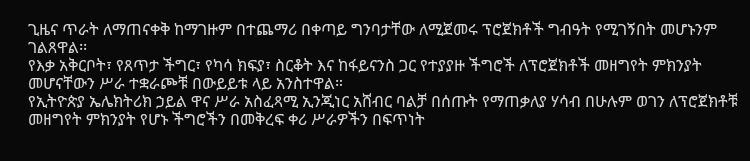ጊዜና ጥራት ለማጠናቀቅ ከማገዙም በተጨማሪ በቀጣይ ግንባታቸው ለሚጀመሩ ፕሮጀክቶች ግብዓት የሚገኝበት መሆኑንም ገልጸዋል፡፡
የእቃ አቅርቦት፣ የጸጥታ ችግር፣ የካሳ ክፍያ፣ ስርቆት እና ከፋይናንስ ጋር የተያያዙ ችግሮች ለፕሮጀክቶች መዘግየት ምክንያት መሆናቸውን ሥራ ተቋራጮቹ በውይይቱ ላይ አንስተዋል።
የኢትዮጵያ ኤሌክትሪክ ኃይል ዋና ሥራ አስፈጻሚ ኢንጂነር አሸብር ባልቻ በሰጡት የማጠቃለያ ሃሳብ በሁሉም ወገን ለፕሮጀክቶቹ መዘግየት ምክንያት የሆኑ ችግሮችን በመቅረፍ ቀሪ ሥራዎችን በፍጥነት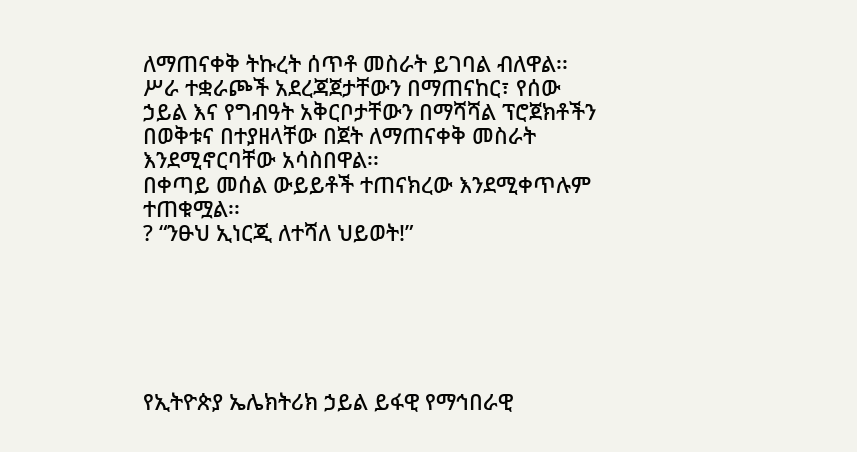ለማጠናቀቅ ትኩረት ሰጥቶ መስራት ይገባል ብለዋል፡፡
ሥራ ተቋራጮች አደረጃጀታቸውን በማጠናከር፣ የሰው ኃይል እና የግብዓት አቅርቦታቸውን በማሻሻል ፕሮጀክቶችን በወቅቱና በተያዘላቸው በጀት ለማጠናቀቅ መስራት እንደሚኖርባቸው አሳስበዋል፡፡
በቀጣይ መሰል ውይይቶች ተጠናክረው እንደሚቀጥሉም ተጠቁሟል፡፡
? “ንፁህ ኢነርጂ ለተሻለ ህይወት!”






የኢትዮጵያ ኤሌክትሪክ ኃይል ይፋዊ የማኅበራዊ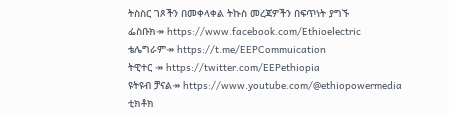ትስስር ገጾችን በመቀላቀል ትኩስ መረጃዎችን በፍጥነት ያግኙ
ፌስቡክ↠ https://www.facebook.com/Ethioelectric
ቴሌግራም↠ https://t.me/EEPCommuication
ትዊተር ↠ https://twitter.com/EEPethiopia
ዩትዩብ ቻናል↠ https://www.youtube.com/@ethiopowermedia
ቲክቶክ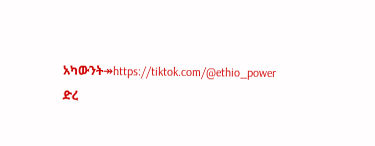አካውንት↠https://tiktok.com/@ethio_power
ድረ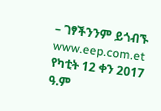– ገፃችንንም ይጎብኙ www.eep.com.et
የካቲት 12 ቀን 2017 ዓ.ም